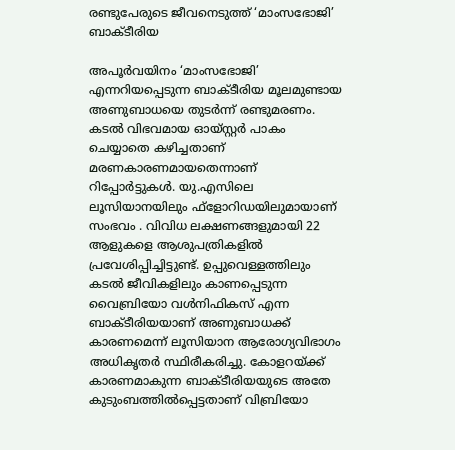രണ്ടുപേരുടെ ജീവനെടുത്ത് ‘മാംസഭോജി’ ബാക്ടീരിയ

അപൂര്‍വയിനം ‘മാംസഭോജി’ എന്നറിയപ്പെടുന്ന ബാക്ടീരിയ മൂലമുണ്ടായ അണുബാധയെ തുടര്‍ന്ന് രണ്ടുമരണം. കടല്‍ വിഭവമായ ഓയ്സ്റ്റര്‍ പാകം ചെയ്യാതെ കഴിച്ചതാണ് മരണകാരണമായതെന്നാണ് റിപ്പോര്‍ട്ടുകള്‍. യു.എസിലെ ലൂസിയാനയിലും ഫ്‌ളോറിഡയിലുമായാണ് സംഭവം . വിവിധ ലക്ഷണങ്ങളുമായി 22 ആളുകളെ ആശുപത്രികളില്‍ പ്രവേശിപ്പിച്ചിട്ടുണ്ട്. ഉപ്പുവെള്ളത്തിലും കടല്‍ ജീവികളിലും കാണപ്പെടുന്ന വൈബ്രിയോ വള്‍നിഫികസ് എന്ന ബാക്ടീരിയയാണ് അണുബാധക്ക് കാരണമെന്ന് ലൂസിയാന ആരോഗ്യവിഭാഗം അധികൃതര്‍ സ്ഥിരീകരിച്ചു. കോളറയ്ക്ക് കാരണമാകുന്ന ബാക്ടീരിയയുടെ അതേ കുടുംബത്തില്‍പ്പെട്ടതാണ് വിബ്രിയോ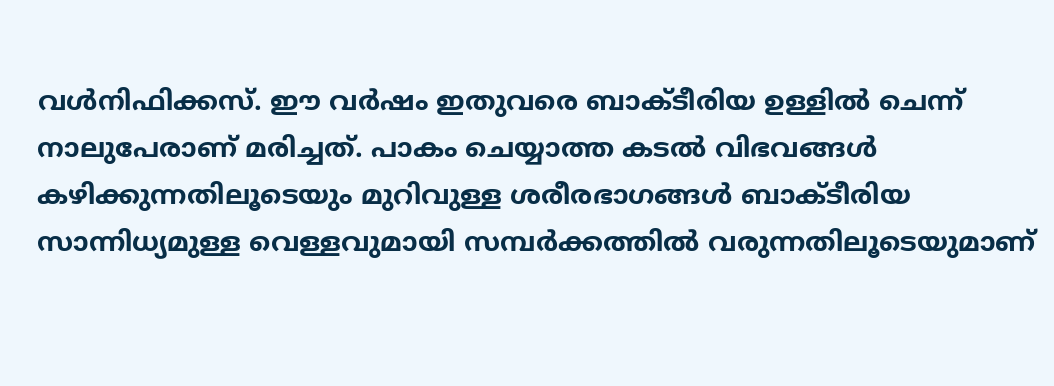വള്‍നിഫിക്കസ്. ഈ വര്‍ഷം ഇതുവരെ ബാക്ടീരിയ ഉള്ളില്‍ ചെന്ന് നാലുപേരാണ് മരിച്ചത്. പാകം ചെയ്യാത്ത കടല്‍ വിഭവങ്ങള്‍ കഴിക്കുന്നതിലൂടെയും മുറിവുള്ള ശരീരഭാഗങ്ങള്‍ ബാക്ടീരിയ സാന്നിധ്യമുള്ള വെള്ളവുമായി സമ്പര്‍ക്കത്തില്‍ വരുന്നതിലൂടെയുമാണ്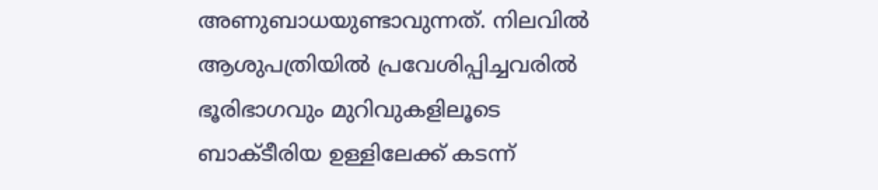അണുബാധയുണ്ടാവുന്നത്. നിലവില്‍ ആശുപത്രിയില്‍ പ്രവേശിപ്പിച്ചവരില്‍ ഭൂരിഭാഗവും മുറിവുകളിലൂടെ ബാക്ടീരിയ ഉള്ളിലേക്ക് കടന്ന്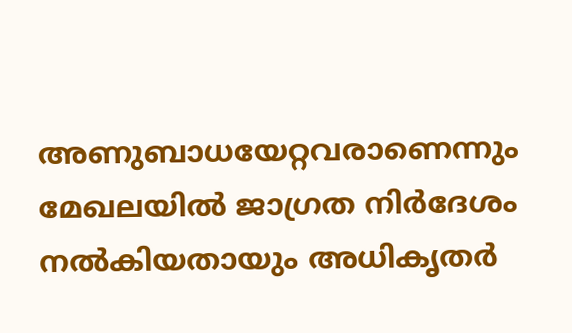അണുബാധയേറ്റവരാണെന്നും മേഖലയില്‍ ജാഗ്രത നിര്‍ദേശം നല്‍കിയതായും അധികൃതര്‍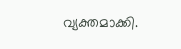വ്യക്തമാക്കി.